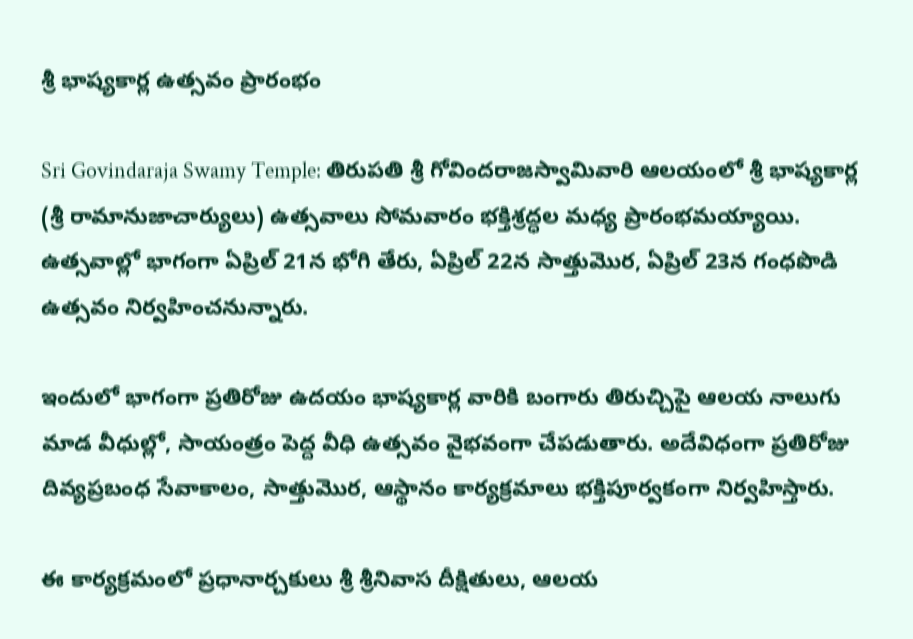శ్రీ భాష్యకార్ల ఉత్సవం ప్రారంభం

Sri Govindaraja Swamy Temple: తిరుపతి శ్రీ గోవిందరాజస్వామివారి ఆలయంలో శ్రీ భాష్యకార్ల (శ్రీ రామానుజాచార్యులు) ఉత్సవాలు సోమవారం భక్తిశ్రద్ధల మధ్య ప్రారంభమయ్యాయి. ఉత్సవాల్లో భాగంగా ఏప్రిల్ 21న భోగి తేరు, ఏప్రిల్ 22న సాత్తుమొర, ఏప్రిల్ 23న గంధపొడి ఉత్సవం నిర్వహించనున్నారు.

ఇందులో భాగంగా ప్రతిరోజు ఉదయం భాష్యకార్ల వారికి బంగారు తిరుచ్చిపై ఆలయ నాలుగు మాడ వీధుల్లో, సాయంత్రం పెద్ద వీధి ఉత్సవం వైభవంగా చేపడుతారు. అదేవిధంగా ప్రతిరోజు దివ్యప్రబంధ సేవాకాలం, సాత్తుమొర, ఆస్థానం కార్యక్రమాలు భక్తిపూర్వకంగా నిర్వహిస్తారు.

ఈ కార్యక్రమంలో ప్రధానార్చకులు శ్రీ శ్రీనివాస దీక్షితులు, ఆలయ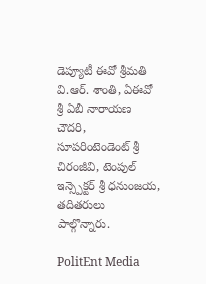డెప్యూటీ ఈవో శ్రీమతి వి.ఆర్. శాంతి, ఏఈవో శ్రీ ఏబీ నారాయణ చౌదరి, సూపరింటెండెంట్ శ్రీ చిరంజీవి, టెంపుల్ ఇన్స్పెక్టర్ శ్రీ ధనుంజయ, తదితరులు పాల్గొన్నారు.

PolitEnt Media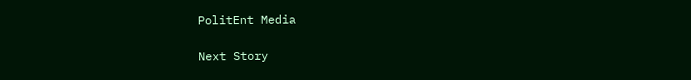PolitEnt Media

Next Story